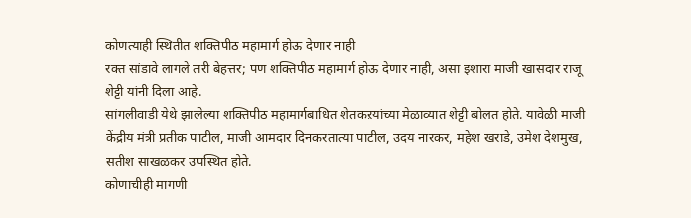कोणत्याही स्थितीत शक्तिपीठ महामार्ग होऊ देणार नाही
रक्त सांडावे लागले तरी बेहत्तर; पण शक्तिपीठ महामार्ग होऊ देणार नाही, असा इशारा माजी खासदार राजू शेट्टी यांनी दिला आहे.
सांगलीवाडी येथे झालेल्या शक्तिपीठ महामार्गबाधित शेतकऱयांच्या मेळाव्यात शेट्टी बोलत होते. यावेळी माजी केंद्रीय मंत्री प्रतीक पाटील, माजी आमदार दिनकरतात्या पाटील, उदय नारकर, महेश खराडे, उमेश देशमुख, सतीश साखळकर उपस्थित होते.
कोणाचीही मागणी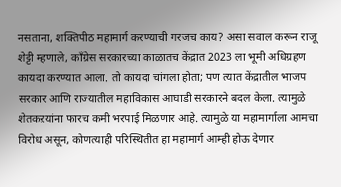नसताना, शक्तिपीठ महामार्ग करण्याची गरजच काय? असा सवाल करून राजू शेट्टी म्हणाले, काँग्रेस सरकारच्या काळातच केंद्रात 2023 ला भूमी अधिग्रहण कायदा करण्यात आला. तो कायदा चांगला होता; पण त्यात केंद्रातील भाजप सरकार आणि राज्यातील महाविकास आघाडी सरकारने बदल केला. त्यामुळे शेतकऱयांना फारच कमी भरपाई मिळणार आहे. त्यामुळे या महामार्गाला आमचा विरोध असून, कोणत्याही परिस्थितीत हा महामार्ग आम्ही होऊ देणार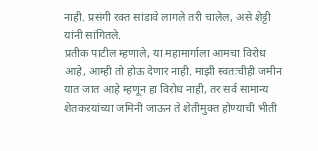नाही. प्रसंगी रक्त सांडावे लागले तरी चालेल, असे शेट्टी यांनी सांगितले.
प्रतीक पाटील म्हणाले, या महामार्गाला आमचा विरोध आहे, आम्ही तो होऊ देणार नाही. माझी स्वतःचीही जमीन यात जात आहे म्हणून हा विरोध नाही, तर सर्व सामान्य शेतकऱयांच्या जमिनी जाऊन ते शेतीमुक्त होण्याची भीती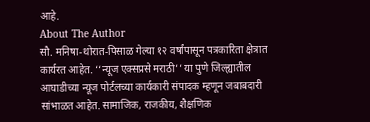आहे.
About The Author
सौ. मनिषा-थोरात-पिसाळ गेल्या १२ वर्षांपासून पत्रकारिता क्षेत्रात कार्यरत आहेत. ‘‘न्यूज एक्सप्रसे मराठी’’ या पुणे जिल्ह्यातील आघाडीच्या न्यूज पोर्टलच्या कार्यकारी संपादक म्हणून जबाबदारी सांभाळत आहेत. सामाजिक, राजकीय, शैक्षणिक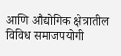आणि औद्योगिक क्षेत्रातील विविध समाजपयोगी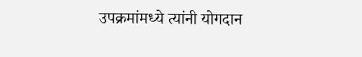उपक्रमांमध्ये त्यांनी योगदान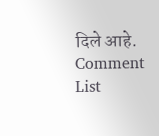दिले आहे.
Comment List